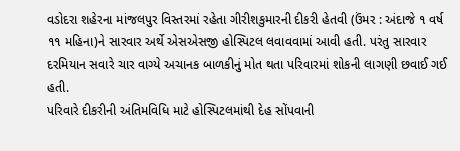વડોદરા શહેરના માંજલપુર વિસ્તરમાં રહેતા ગીરીશકુમારની દીકરી હેતવી (ઉંમર : અંદાજે ૧ વર્ષ ૧૧ મહિના)ને સારવાર અર્થે એસએસજી હોસ્પિટલ લવાવવામાં આવી હતી. પરંતુ સારવાર દરમિયાન સવારે ચાર વાગ્યે અચાનક બાળકીનું મોત થતા પરિવારમાં શોકની લાગણી છવાઈ ગઈ હતી.
પરિવારે દીકરીની અંતિમવિધિ માટે હોસ્પિટલમાંથી દેહ સોંપવાની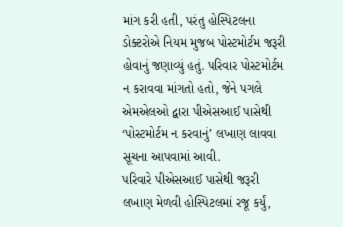માંગ કરી હતી, પરંતુ હોસ્પિટલના ડોક્ટરોએ નિયમ મુજબ પોસ્ટમોર્ટમ જરૂરી હોવાનું જણાવ્યું હતું. પરિવાર પોસ્ટમોર્ટમ ન કરાવવા માંગતો હતો, જેને પગલે એમએલઓ દ્વારા પીએસઆઈ પાસેથી ‘પોસ્ટમોર્ટમ ન કરવાનું’ લખાણ લાવવા સૂચના આપવામાં આવી.
પરિવારે પીએસઆઈ પાસેથી જરૂરી લખાણ મેળવી હોસ્પિટલમાં રજૂ કર્યું,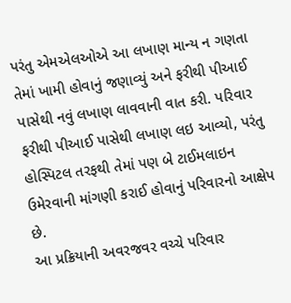પરંતુ એમએલઓએ આ લખાણ માન્ય ન ગણતા તેમાં ખામી હોવાનું જણાવ્યું અને ફરીથી પીઆઈ પાસેથી નવું લખાણ લાવવાની વાત કરી. પરિવાર ફરીથી પીઆઈ પાસેથી લખાણ લઇ આવ્યો, પરંતુ હોસ્પિટલ તરફથી તેમાં પણ બે ટાઈમલાઇન ઉમેરવાની માંગણી કરાઈ હોવાનું પરિવારનો આક્ષેપ છે.
આ પ્રક્રિયાની અવરજવર વચ્ચે પરિવાર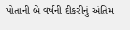પોતાની બે વર્ષની દીકરીનું અંતિમ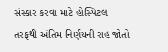સંસ્કાર કરવા માટે હોસ્પિટલ તરફથી અંતિમ નિર્ણયની રાહ જોતો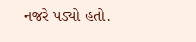નજરે પડ્યો હતો.